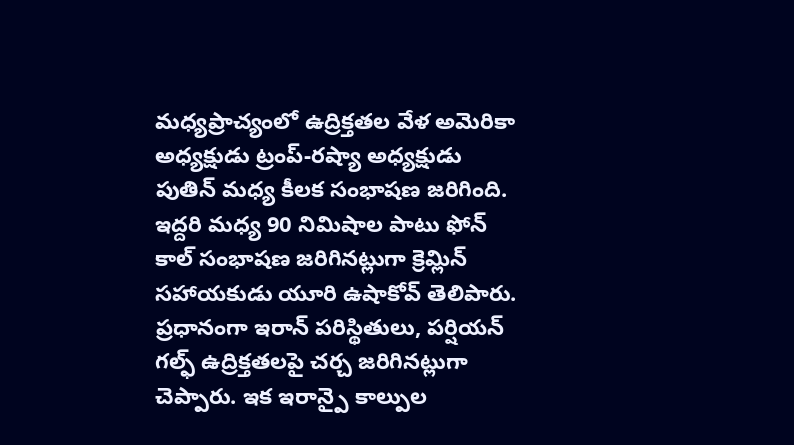మధ్యప్రాచ్యంలో ఉద్రిక్తతల వేళ అమెరికా అధ్యక్షుడు ట్రంప్-రష్యా అధ్యక్షుడు పుతిన్ మధ్య కీలక సంభాషణ జరిగింది. ఇద్దరి మధ్య 90 నిమిషాల పాటు ఫోన్ కాల్ సంభాషణ జరిగినట్లుగా క్రెమ్లిన్ సహాయకుడు యూరి ఉషాకోవ్ తెలిపారు.
ప్రధానంగా ఇరాన్ పరిస్థితులు, పర్షియన్ గల్ఫ్ ఉద్రిక్తతలపై చర్చ జరిగినట్లుగా చెప్పారు. ఇక ఇరాన్పై కాల్పుల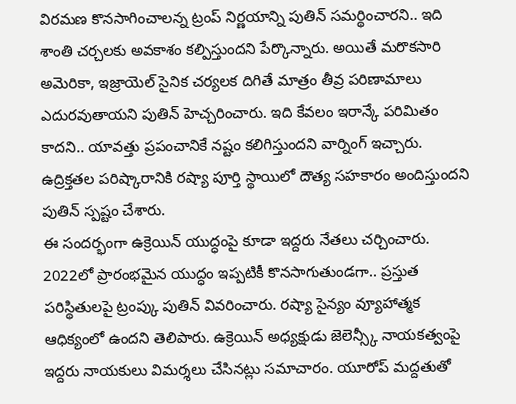విరమణ కొనసాగించాలన్న ట్రంప్ నిర్ణయాన్ని పుతిన్ సమర్థించారని.. ఇది శాంతి చర్చలకు అవకాశం కల్పిస్తుందని పేర్కొన్నారు. అయితే మరొకసారి అమెరికా, ఇజ్రాయెల్ సైనిక చర్యలక దిగితే మాత్రం తీవ్ర పరిణామాలు ఎదురవుతాయని పుతిన్ హెచ్చరించారు. ఇది కేవలం ఇరాన్కే పరిమితం కాదని.. యావత్తు ప్రపంచానికే నష్టం కలిగిస్తుందని వార్నింగ్ ఇచ్చారు. ఉద్రిక్తతల పరిష్కారానికి రష్యా పూర్తి స్థాయిలో దౌత్య సహకారం అందిస్తుందని పుతిన్ స్పష్టం చేశారు.
ఈ సందర్భంగా ఉక్రెయిన్ యుద్ధంపై కూడా ఇద్దరు నేతలు చర్చించారు. 2022లో ప్రారంభమైన యుద్ధం ఇప్పటికీ కొనసాగుతుండగా.. ప్రస్తుత పరిస్థితులపై ట్రంప్కు పుతిన్ వివరించారు. రష్యా సైన్యం వ్యూహాత్మక ఆధిక్యంలో ఉందని తెలిపారు. ఉక్రెయిన్ అధ్యక్షుడు జెలెన్స్కీ నాయకత్వంపై ఇద్దరు నాయకులు విమర్శలు చేసినట్లు సమాచారం. యూరోప్ మద్దతుతో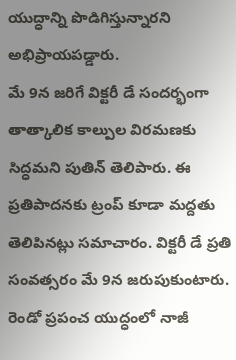యుద్ధాన్ని పొడిగిస్తున్నారని అభిప్రాయపడ్డారు.
మే 9న జరిగే విక్టరీ డే సందర్భంగా తాత్కాలిక కాల్పుల విరమణకు సిద్ధమని పుతిన్ తెలిపారు. ఈ ప్రతిపాదనకు ట్రంప్ కూడా మద్దతు తెలిపినట్లు సమాచారం. విక్టరీ డే ప్రతి సంవత్సరం మే 9న జరుపుకుంటారు. రెండో ప్రపంచ యుద్ధంలో నాజీ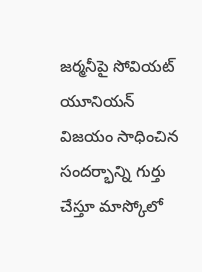జర్మనీపై సోవియట్ యూనియన్ విజయం సాధించిన సందర్భాన్ని గుర్తు చేస్తూ మాస్కోలో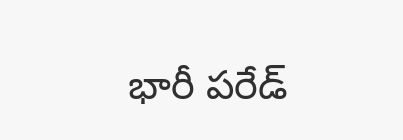భారీ పరేడ్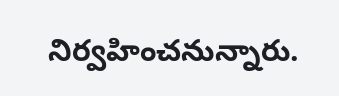నిర్వహించనున్నారు.